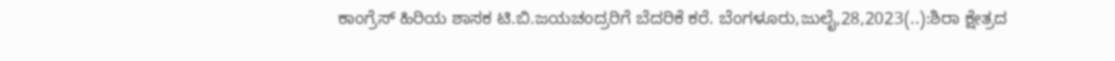ಕಾಂಗ್ರೆಸ್‌ ಹಿರಿಯ ಶಾಸಕ ಟಿ.ಬಿ.ಜಯಚಂದ್ರರಿಗೆ ಬೆದರಿಕೆ ಕರೆ. ಬೆಂಗಳೂರು,ಜುಲೈ,28,2023(..):ಶಿರಾ ಕ್ಷೇತ್ರದ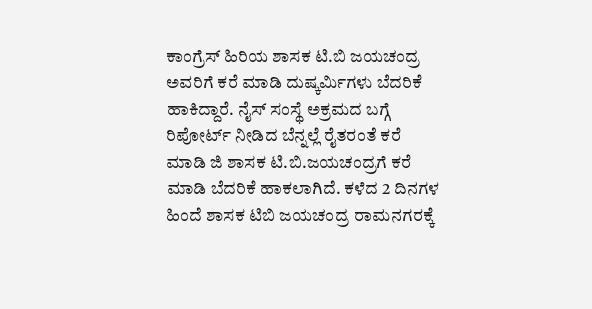ಕಾಂಗ್ರೆಸ್ ಹಿರಿಯ ಶಾಸಕ ಟಿ.ಬಿ ಜಯಚಂದ್ರ ಅವರಿಗೆ ಕರೆ ಮಾಡಿ ದುಷ್ಕರ್ಮಿಗಳು ಬೆದರಿಕೆ ಹಾಕಿದ್ದಾರೆ. ನೈಸ್ ಸಂಸ್ಥೆ ಅಕ್ರಮದ ಬಗ್ಗೆ ರಿಪೋರ್ಟ್ ನೀಡಿದ ಬೆನ್ನಲ್ಲೆ ರೈತರಂತೆ ಕರೆ ಮಾಡಿ ಜಿ ಶಾಸಕ ಟಿ.ಬಿ.ಜಯಚಂದ್ರಗೆ ಕರೆ ಮಾಡಿ ಬೆದರಿಕೆ ಹಾಕಲಾಗಿದೆ. ಕಳೆದ 2 ದಿನಗಳ ಹಿಂದೆ ಶಾಸಕ ಟಿಬಿ ಜಯಚಂದ್ರ ರಾಮನಗರಕ್ಕೆ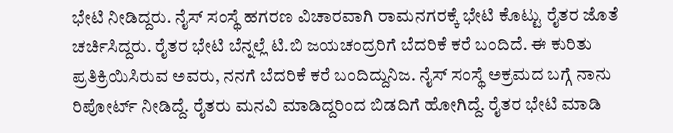ಭೇಟಿ ನೀಡಿದ್ದರು. ನೈಸ್ ಸಂಸ್ಥೆ ಹಗರಣ ವಿಚಾರವಾಗಿ ರಾಮನಗರಕ್ಕೆ ಭೇಟಿ ಕೊಟ್ಟು ರೈತರ ಜೊತೆ ಚರ್ಚಿಸಿದ್ದರು. ರೈತರ ಭೇಟಿ ಬೆನ್ನಲ್ಲೆ ಟಿ.ಬಿ ಜಯಚಂದ್ರರಿಗೆ ಬೆದರಿಕೆ ಕರೆ ಬಂದಿದೆ. ಈ ಕುರಿತು ಪ್ರತಿಕ್ರಿಯಿಸಿರುವ ಅವರು, ನನಗೆ ಬೆದರಿಕೆ ಕರೆ ಬಂದಿದ್ದುನಿಜ. ನೈಸ್ ಸಂಸ್ಥೆ ಅಕ್ರಮದ ಬಗ್ಗೆ ನಾನು ರಿಪೋರ್ಟ್ ನೀಡಿದ್ದೆ. ರೈತರು ಮನವಿ ಮಾಡಿದ್ದರಿಂದ ಬಿಡದಿಗೆ ಹೋಗಿದ್ದೆ. ರೈತರ ಭೇಟಿ ಮಾಡಿ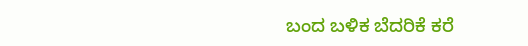ಬಂದ ಬಳಿಕ ಬೆದರಿಕೆ ಕರೆ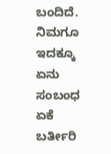ಬಂದಿದೆ. ನಿಮಗೂ ಇದಕ್ಕೂ ಏನು ಸಂಬಂಧ ಏಕೆ ಬರ್ತೀರಿ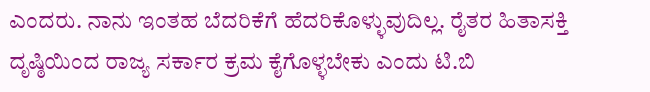ಎಂದರು. ನಾನು ಇಂತಹ ಬೆದರಿಕೆಗೆ ಹೆದರಿಕೊಳ್ಳುವುದಿಲ್ಲ. ರೈತರ ಹಿತಾಸಕ್ತಿ ದೃಷ್ಠಿಯಿಂದ ರಾಜ್ಯ ಸರ್ಕಾರ ಕ್ರಮ ಕೈಗೊಳ್ಳಬೇಕು ಎಂದು ಟಿ.ಬಿ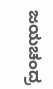ಜಯಚಂದ್ರ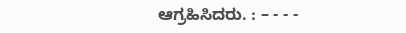ಆಗ್ರಹಿಸಿದರು. : – - - -